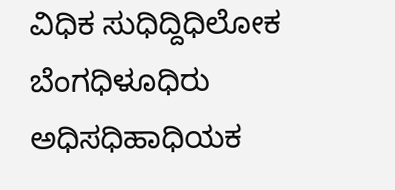ವಿಧಿಕ ಸುಧಿದ್ದಿಧಿಲೋಕ ಬೆಂಗಧಿಳೂಧಿರು
ಅಧಿಸಧಿಹಾಧಿಯಕ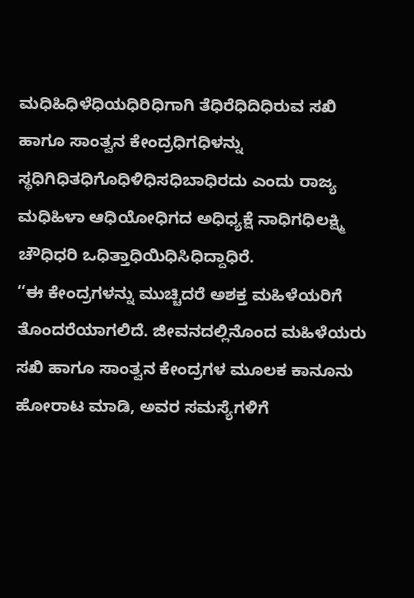ಮಧಿಹಿಧಿಳೆಧಿಯಧಿರಿಧಿಗಾಗಿ ತೆಧಿರೆಧಿದಿಧಿರುವ ಸಖಿ ಹಾಗೂ ಸಾಂತ್ವನ ಕೇಂದ್ರಧಿಗಧಿಳನ್ನು ಸ್ಥಧಿಗಿಧಿತಧಿಗೊಧಿಳಿಧಿಸಧಿಬಾಧಿರದು ಎಂದು ರಾಜ್ಯ ಮಧಿಹಿಳಾ ಆಧಿಯೋಧಿಗದ ಅಧಿಧ್ಯಕ್ಷೆ ನಾಧಿಗಧಿಲಕ್ಷ್ಮಿ ಚೌಧಿಧರಿ ಒಧಿತ್ತಾಧಿಯಿಧಿಸಿಧಿದ್ದಾಧಿರೆ.
‘‘ಈ ಕೇಂದ್ರಗಳನ್ನು ಮುಚ್ಚಿದರೆ ಅಶಕ್ತ ಮಹಿಳೆಯರಿಗೆ ತೊಂದರೆಯಾಗಲಿದೆ. ಜೀವನದಲ್ಲಿನೊಂದ ಮಹಿಳೆಯರು ಸಖಿ ಹಾಗೂ ಸಾಂತ್ವನ ಕೇಂದ್ರಗಳ ಮೂಲಕ ಕಾನೂನು ಹೋರಾಟ ಮಾಡಿ, ಅವರ ಸಮಸ್ಯೆಗಳಿಗೆ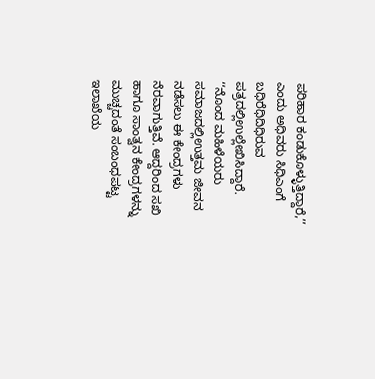ಪರಿಹಾರ ಕಂಡುಕೊಳ್ಳುತ್ತಿದ್ದಾರೆ,’’ ಎಂದು ಅಧಿವರು ಸಿಧಿಎಂಗೆ ಬಧಿರೆಧಿದಿಧಿರುವ ಪತ್ರದಲ್ಲಿಉಲ್ಲೇಖಿಸಿದ್ದಾರೆ.
‘‘ನೊಂದ ಮಹಿಳೆಯರು ಸಮಾಜದಲ್ಲಿಉತ್ತಮ ಜೀವನ ನಡೆಸಲು ಈ ಕೇಂದ್ರಗಳು ನೆರವಾಗುತ್ತಿವೆ. ಆದ್ದರಿಂದ ಸಖಿ ಹಾಗೂ ಸಾಂತ್ವನ ಕೇಂದ್ರಗಳನ್ನು ಮುಚ್ಚದಂತೆ ಸಂಬಂಧಪಟ್ಟ ಇಲಾಖೆಯ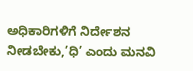ಅಧಿಕಾರಿಗಳಿಗೆ ನಿರ್ದೇಶನ ನೀಡಬೇಕು,’ಧಿ’ ಎಂದು ಮನವಿ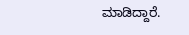ಮಾಡಿದ್ದಾರೆ.